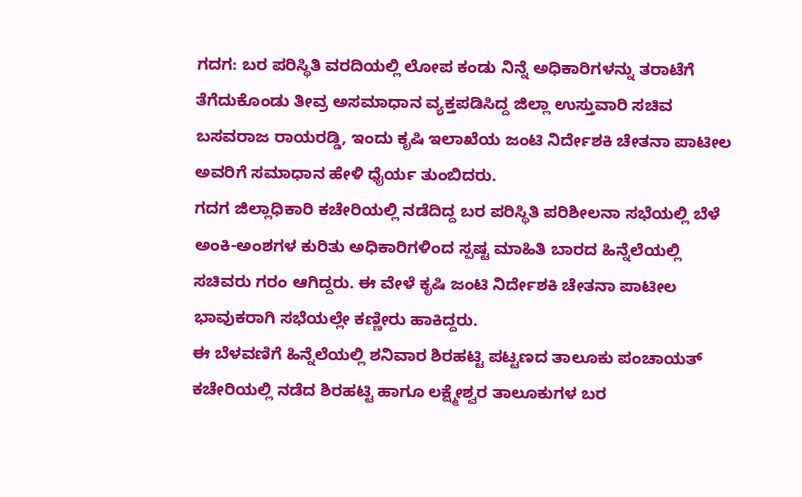ಗದಗ: ಬರ ಪರಿಸ್ಥಿತಿ ವರದಿಯಲ್ಲಿ ಲೋಪ ಕಂಡು ನಿನ್ನೆ ಅಧಿಕಾರಿಗಳನ್ನು ತರಾಟೆಗೆ ತೆಗೆದುಕೊಂಡು ತೀವ್ರ ಅಸಮಾಧಾನ ವ್ಯಕ್ತಪಡಿಸಿದ್ದ ಜಿಲ್ಲಾ ಉಸ್ತುವಾರಿ ಸಚಿವ ಬಸವರಾಜ ರಾಯರಡ್ಡಿ, ಇಂದು ಕೃಷಿ ಇಲಾಖೆಯ ಜಂಟಿ ನಿರ್ದೇಶಕಿ ಚೇತನಾ ಪಾಟೀಲ ಅವರಿಗೆ ಸಮಾಧಾನ ಹೇಳಿ ಧೈರ್ಯ ತುಂಬಿದರು.
ಗದಗ ಜಿಲ್ಲಾಧಿಕಾರಿ ಕಚೇರಿಯಲ್ಲಿ ನಡೆದಿದ್ದ ಬರ ಪರಿಸ್ಥಿತಿ ಪರಿಶೀಲನಾ ಸಭೆಯಲ್ಲಿ ಬೆಳೆ ಅಂಕಿ-ಅಂಶಗಳ ಕುರಿತು ಅಧಿಕಾರಿಗಳಿಂದ ಸ್ಪಷ್ಟ ಮಾಹಿತಿ ಬಾರದ ಹಿನ್ನೆಲೆಯಲ್ಲಿ ಸಚಿವರು ಗರಂ ಆಗಿದ್ದರು. ಈ ವೇಳೆ ಕೃಷಿ ಜಂಟಿ ನಿರ್ದೇಶಕಿ ಚೇತನಾ ಪಾಟೀಲ ಭಾವುಕರಾಗಿ ಸಭೆಯಲ್ಲೇ ಕಣ್ಣೀರು ಹಾಕಿದ್ದರು.
ಈ ಬೆಳವಣಿಗೆ ಹಿನ್ನೆಲೆಯಲ್ಲಿ ಶನಿವಾರ ಶಿರಹಟ್ಟಿ ಪಟ್ಟಣದ ತಾಲೂಕು ಪಂಚಾಯತ್ ಕಚೇರಿಯಲ್ಲಿ ನಡೆದ ಶಿರಹಟ್ಟಿ ಹಾಗೂ ಲಕ್ಷ್ಮೇಶ್ವರ ತಾಲೂಕುಗಳ ಬರ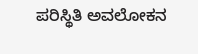ಪರಿಸ್ಥಿತಿ ಅವಲೋಕನ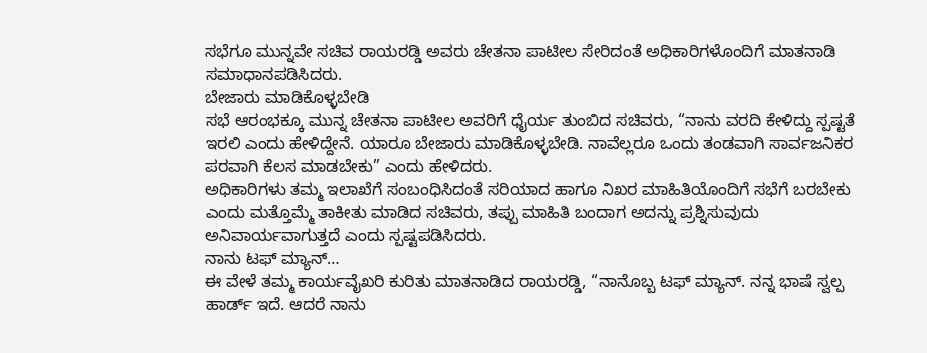ಸಭೆಗೂ ಮುನ್ನವೇ ಸಚಿವ ರಾಯರಡ್ಡಿ ಅವರು ಚೇತನಾ ಪಾಟೀಲ ಸೇರಿದಂತೆ ಅಧಿಕಾರಿಗಳೊಂದಿಗೆ ಮಾತನಾಡಿ ಸಮಾಧಾನಪಡಿಸಿದರು.
ಬೇಜಾರು ಮಾಡಿಕೊಳ್ಳಬೇಡಿ
ಸಭೆ ಆರಂಭಕ್ಕೂ ಮುನ್ನ ಚೇತನಾ ಪಾಟೀಲ ಅವರಿಗೆ ಧೈರ್ಯ ತುಂಬಿದ ಸಚಿವರು, “ನಾನು ವರದಿ ಕೇಳಿದ್ದು ಸ್ಪಷ್ಟತೆ ಇರಲಿ ಎಂದು ಹೇಳಿದ್ದೇನೆ. ಯಾರೂ ಬೇಜಾರು ಮಾಡಿಕೊಳ್ಳಬೇಡಿ. ನಾವೆಲ್ಲರೂ ಒಂದು ತಂಡವಾಗಿ ಸಾರ್ವಜನಿಕರ ಪರವಾಗಿ ಕೆಲಸ ಮಾಡಬೇಕು” ಎಂದು ಹೇಳಿದರು.
ಅಧಿಕಾರಿಗಳು ತಮ್ಮ ಇಲಾಖೆಗೆ ಸಂಬಂಧಿಸಿದಂತೆ ಸರಿಯಾದ ಹಾಗೂ ನಿಖರ ಮಾಹಿತಿಯೊಂದಿಗೆ ಸಭೆಗೆ ಬರಬೇಕು ಎಂದು ಮತ್ತೊಮ್ಮೆ ತಾಕೀತು ಮಾಡಿದ ಸಚಿವರು, ತಪ್ಪು ಮಾಹಿತಿ ಬಂದಾಗ ಅದನ್ನು ಪ್ರಶ್ನಿಸುವುದು ಅನಿವಾರ್ಯವಾಗುತ್ತದೆ ಎಂದು ಸ್ಪಷ್ಟಪಡಿಸಿದರು.
ನಾನು ಟಫ್ ಮ್ಯಾನ್…
ಈ ವೇಳೆ ತಮ್ಮ ಕಾರ್ಯವೈಖರಿ ಕುರಿತು ಮಾತನಾಡಿದ ರಾಯರಡ್ಡಿ, “ನಾನೊಬ್ಬ ಟಫ್ ಮ್ಯಾನ್. ನನ್ನ ಭಾಷೆ ಸ್ವಲ್ಪ ಹಾರ್ಡ್ ಇದೆ. ಆದರೆ ನಾನು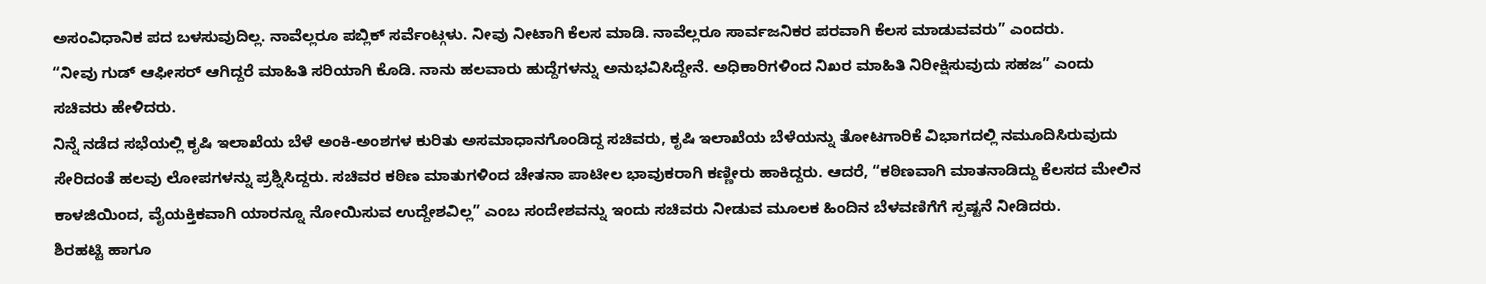ಅಸಂವಿಧಾನಿಕ ಪದ ಬಳಸುವುದಿಲ್ಲ. ನಾವೆಲ್ಲರೂ ಪಬ್ಲಿಕ್ ಸರ್ವೆಂಟ್ಗಳು. ನೀವು ನೀಟಾಗಿ ಕೆಲಸ ಮಾಡಿ. ನಾವೆಲ್ಲರೂ ಸಾರ್ವಜನಿಕರ ಪರವಾಗಿ ಕೆಲಸ ಮಾಡುವವರು” ಎಂದರು.
“ನೀವು ಗುಡ್ ಆಫೀಸರ್ ಆಗಿದ್ದರೆ ಮಾಹಿತಿ ಸರಿಯಾಗಿ ಕೊಡಿ. ನಾನು ಹಲವಾರು ಹುದ್ದೆಗಳನ್ನು ಅನುಭವಿಸಿದ್ದೇನೆ. ಅಧಿಕಾರಿಗಳಿಂದ ನಿಖರ ಮಾಹಿತಿ ನಿರೀಕ್ಷಿಸುವುದು ಸಹಜ” ಎಂದು ಸಚಿವರು ಹೇಳಿದರು.
ನಿನ್ನೆ ನಡೆದ ಸಭೆಯಲ್ಲಿ ಕೃಷಿ ಇಲಾಖೆಯ ಬೆಳೆ ಅಂಕಿ-ಅಂಶಗಳ ಕುರಿತು ಅಸಮಾಧಾನಗೊಂಡಿದ್ದ ಸಚಿವರು, ಕೃಷಿ ಇಲಾಖೆಯ ಬೆಳೆಯನ್ನು ತೋಟಗಾರಿಕೆ ವಿಭಾಗದಲ್ಲಿ ನಮೂದಿಸಿರುವುದು ಸೇರಿದಂತೆ ಹಲವು ಲೋಪಗಳನ್ನು ಪ್ರಶ್ನಿಸಿದ್ದರು. ಸಚಿವರ ಕಠಿಣ ಮಾತುಗಳಿಂದ ಚೇತನಾ ಪಾಟೀಲ ಭಾವುಕರಾಗಿ ಕಣ್ಣೀರು ಹಾಕಿದ್ದರು. ಆದರೆ, “ಕಠಿಣವಾಗಿ ಮಾತನಾಡಿದ್ದು ಕೆಲಸದ ಮೇಲಿನ ಕಾಳಜಿಯಿಂದ, ವೈಯಕ್ತಿಕವಾಗಿ ಯಾರನ್ನೂ ನೋಯಿಸುವ ಉದ್ದೇಶವಿಲ್ಲ” ಎಂಬ ಸಂದೇಶವನ್ನು ಇಂದು ಸಚಿವರು ನೀಡುವ ಮೂಲಕ ಹಿಂದಿನ ಬೆಳವಣಿಗೆಗೆ ಸ್ಪಷ್ಟನೆ ನೀಡಿದರು.
ಶಿರಹಟ್ಟಿ ಹಾಗೂ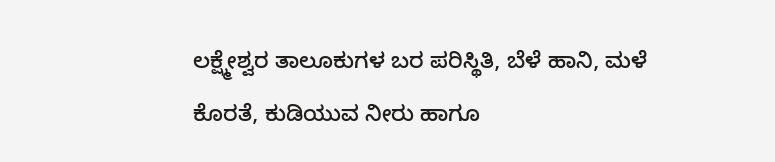ಲಕ್ಷ್ಮೇಶ್ವರ ತಾಲೂಕುಗಳ ಬರ ಪರಿಸ್ಥಿತಿ, ಬೆಳೆ ಹಾನಿ, ಮಳೆ ಕೊರತೆ, ಕುಡಿಯುವ ನೀರು ಹಾಗೂ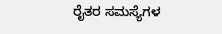ರೈತರ ಸಮಸ್ಯೆಗಳ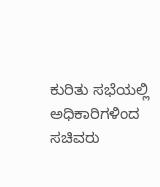ಕುರಿತು ಸಭೆಯಲ್ಲಿ ಅಧಿಕಾರಿಗಳಿಂದ ಸಚಿವರು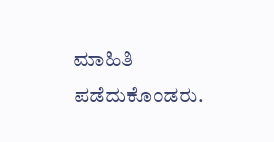ಮಾಹಿತಿ ಪಡೆದುಕೊಂಡರು.